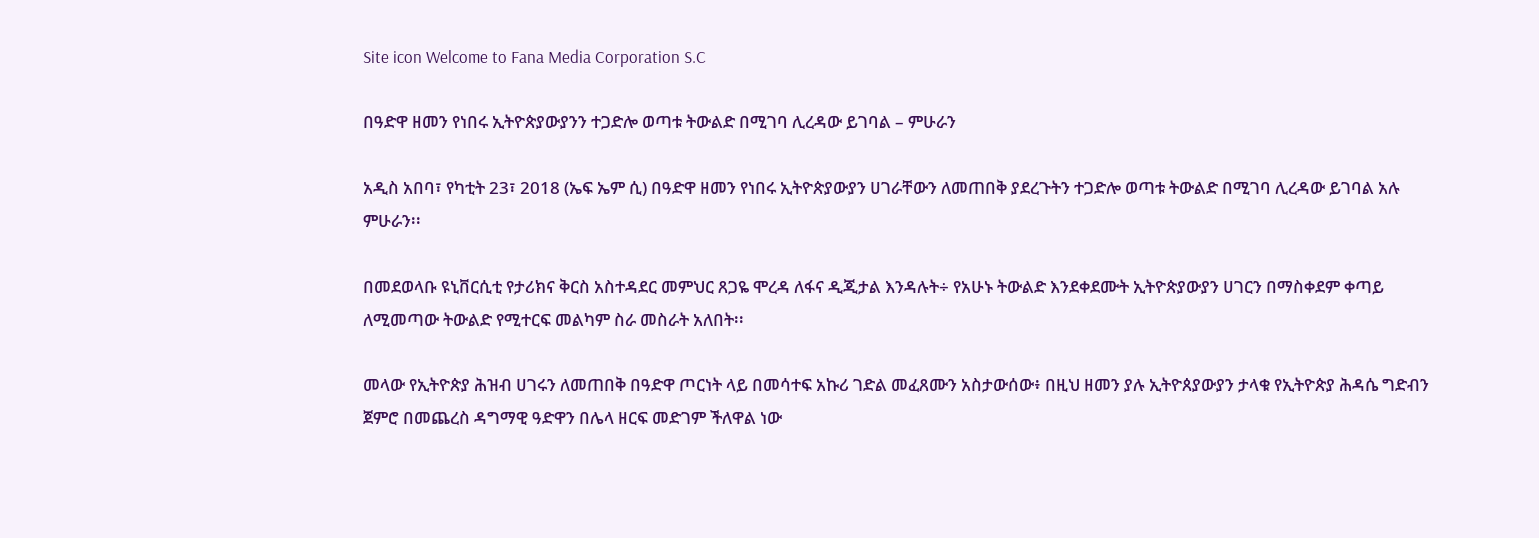Site icon Welcome to Fana Media Corporation S.C

በዓድዋ ዘመን የነበሩ ኢትዮጵያውያንን ተጋድሎ ወጣቱ ትውልድ በሚገባ ሊረዳው ይገባል – ምሁራን

አዲስ አበባ፣ የካቲት 23፣ 2018 (ኤፍ ኤም ሲ) በዓድዋ ዘመን የነበሩ ኢትዮጵያውያን ሀገራቸውን ለመጠበቅ ያደረጉትን ተጋድሎ ወጣቱ ትውልድ በሚገባ ሊረዳው ይገባል አሉ ምሁራን፡፡

በመደወላቡ ዩኒቨርሲቲ የታሪክና ቅርስ አስተዳደር መምህር ጸጋዬ ሞረዳ ለፋና ዲጂታል እንዳሉት÷ የአሁኑ ትውልድ እንደቀደሙት ኢትዮጵያውያን ሀገርን በማስቀደም ቀጣይ ለሚመጣው ትውልድ የሚተርፍ መልካም ስራ መስራት አለበት፡፡

መላው የኢትዮጵያ ሕዝብ ሀገሩን ለመጠበቅ በዓድዋ ጦርነት ላይ በመሳተፍ አኩሪ ገድል መፈጸሙን አስታውሰው፥ በዚህ ዘመን ያሉ ኢትዮጰያውያን ታላቁ የኢትዮጵያ ሕዳሴ ግድብን ጀምሮ በመጨረስ ዳግማዊ ዓድዋን በሌላ ዘርፍ መድገም ችለዋል ነው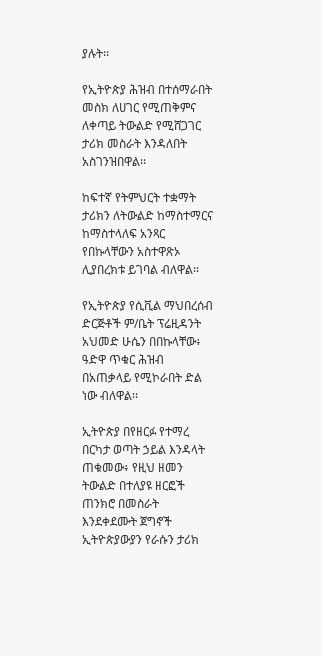ያሉት፡፡

የኢትዮጵያ ሕዝብ በተሰማራበት መስክ ለሀገር የሚጠቅምና ለቀጣይ ትውልድ የሚሸጋገር ታሪክ መስራት እንዳለበት አስገንዝበዋል፡፡

ከፍተኛ የትምህርት ተቋማት ታሪክን ለትውልድ ከማስተማርና ከማስተላለፍ አንጻር የበኩላቸውን አስተዋጽኦ ሊያበረክቱ ይገባል ብለዋል፡፡

የኢትዮጵያ የሲቪል ማህበረሰብ ድርጅቶች ም/ቤት ፕሬዚዳንት አህመድ ሁሴን በበኩላቸው፥ ዓድዋ ጥቁር ሕዝብ በአጠቃላይ የሚኮራበት ድል ነው ብለዋል፡፡

ኢትዮጵያ በየዘርፉ የተማረ በርካታ ወጣት ኃይል እንዳላት ጠቁመው፥ የዚህ ዘመን ትውልድ በተለያዩ ዘርፎች ጠንክሮ በመስራት እንደቀደሙት ጀግኖች ኢትዮጵያውያን የራሱን ታሪክ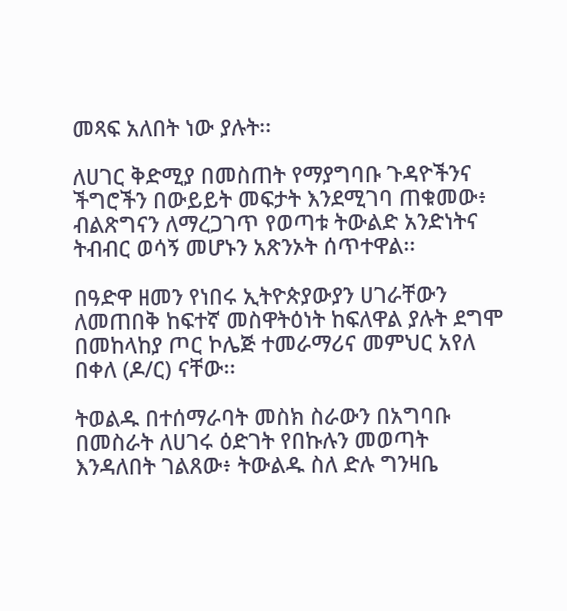መጻፍ አለበት ነው ያሉት፡፡

ለሀገር ቅድሚያ በመስጠት የማያግባቡ ጉዳዮችንና ችግሮችን በውይይት መፍታት እንደሚገባ ጠቁመው፥ ብልጽግናን ለማረጋገጥ የወጣቱ ትውልድ አንድነትና ትብብር ወሳኝ መሆኑን አጽንኦት ሰጥተዋል፡፡

በዓድዋ ዘመን የነበሩ ኢትዮጵያውያን ሀገራቸውን ለመጠበቅ ከፍተኛ መስዋትዕነት ከፍለዋል ያሉት ደግሞ በመከላከያ ጦር ኮሌጅ ተመራማሪና መምህር አየለ በቀለ (ዶ/ር) ናቸው፡፡

ትወልዱ በተሰማራባት መስክ ስራውን በአግባቡ በመስራት ለሀገሩ ዕድገት የበኩሉን መወጣት እንዳለበት ገልጸው፥ ትውልዱ ስለ ድሉ ግንዛቤ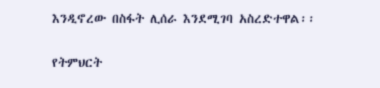እንዲኖረው በስፋት ሊሰራ እንደሚገባ አስረድተዋል፡፡

የትምህርት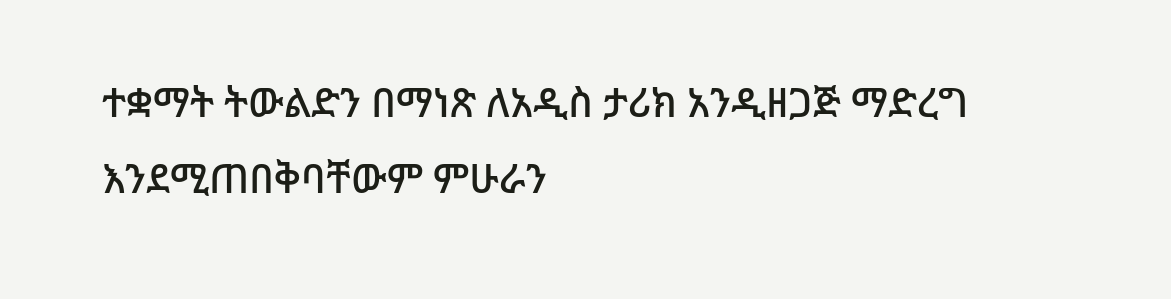ተቋማት ትውልድን በማነጽ ለአዲስ ታሪክ አንዲዘጋጅ ማድረግ እንደሚጠበቅባቸውም ምሁራን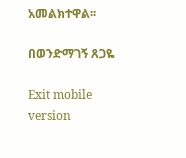አመልክተዋል፡፡

በወንድማገኝ ጸጋዬ

Exit mobile version